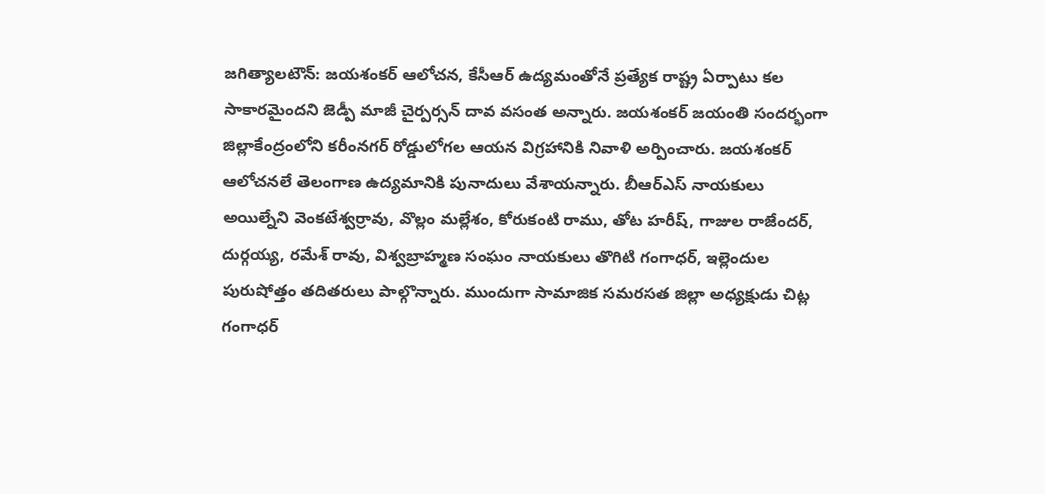జగిత్యాలటౌన్: జయశంకర్ ఆలోచన, కేసీఆర్ ఉద్యమంతోనే ప్రత్యేక రాష్ట్ర ఏర్పాటు కల సాకారమైందని జెడ్పీ మాజీ చైర్పర్సన్ దావ వసంత అన్నారు. జయశంకర్ జయంతి సందర్భంగా జిల్లాకేంద్రంలోని కరీంనగర్ రోడ్డులోగల ఆయన విగ్రహానికి నివాళి అర్పించారు. జయశంకర్ ఆలోచనలే తెలంగాణ ఉద్యమానికి పునాదులు వేశాయన్నారు. బీఆర్ఎస్ నాయకులు అయిల్నేని వెంకటేశ్వర్రావు, వొల్లం మల్లేశం, కోరుకంటి రాము, తోట హరీష్, గాజుల రాజేందర్, దుర్గయ్య, రమేశ్ రావు, విశ్వబ్రాహ్మణ సంఘం నాయకులు తొగిటి గంగాధర్, ఇల్లెందుల పురుషోత్తం తదితరులు పాల్గొన్నారు. ముందుగా సామాజిక సమరసత జిల్లా అధ్యక్షుడు చిట్ల గంగాధర్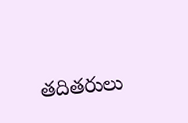తదితరులు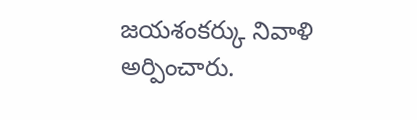జయశంకర్కు నివాళి అర్పించారు.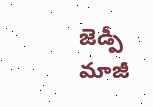జెడ్పీ మాజీ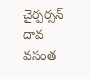చైర్పర్సన్ దావ వసంత